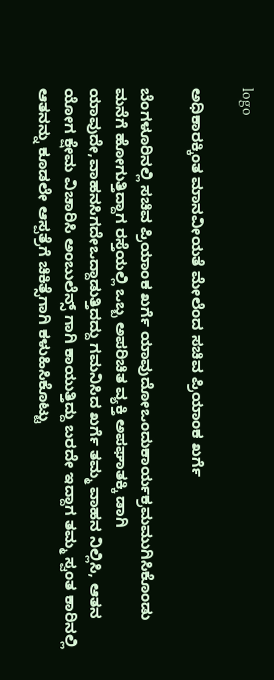logo

ಅಧಿಕಾರಕ್ಕಿಂತ ಮಾನವೀಯತೆ ಮೇಲೆಂದ ಸಚಿವ ಪ್ರಿಯಾಂಕ ಖರ್ಗೆ

ಬೆಂಗಳೂರಿನಲ್ಲಿ ಸಚಿವ ಪ್ರಿಯಾಂಕ ಖರ್ಗೆ ಯಾವುದೋಒಂದುಕಾರ್ಯಕ್ರಮಮುಗಿಸಿಕೊಂಡು ಮನೆಗೆ ಹೋಗುತ್ತಿದ್ದಾಗ ರಸ್ತೆಯಲ್ಲಿ ಒಬ್ಬ ಅಪರಿಚಿತ ವ್ಯಕ್ತಿ ಅಪಘಾತಕ್ಕಿ ಡಾಗಿ ಯಾವುದೇ,ವಾಹನಸಿಗದೇಒದ್ದಾಡುತ್ತಿದದ್ದು ಗಮನಿಸಿದ ಖರ್ಗೆ ತಮ್ಮ ವಾಹನ ನಿಲ್ಲಿಸಿ, ಆತನ ಯೋಗ ಕ್ಷೇಮ ವಿಚಾರಿಸಿ ಅಂಬುಲೆನ್ಸ್ ಗಾಗಿ ಕಾಯುತ್ತಿದ್ದು ಬರದೇ ಇದ್ದಾಗ ತಮ್ಮ ಸ್ವಂತ ಕಾರಿನಲ್ಲಿ ಆತನನ್ನು ಕೂಡಲೇ ಆಸ್ಪತ್ರೆಗೆ ಚಿಕಿತ್ಸೆಗಾಗಿ ಕಳುಹಿಸಿಕೊಟ್ಟು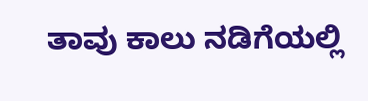ತಾವು ಕಾಲು ನಡಿಗೆಯಲ್ಲಿ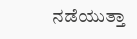ನಡೆಯುತ್ತಾ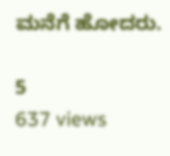ಮನೆಗೆ ಹೋದರು.

5
637 views